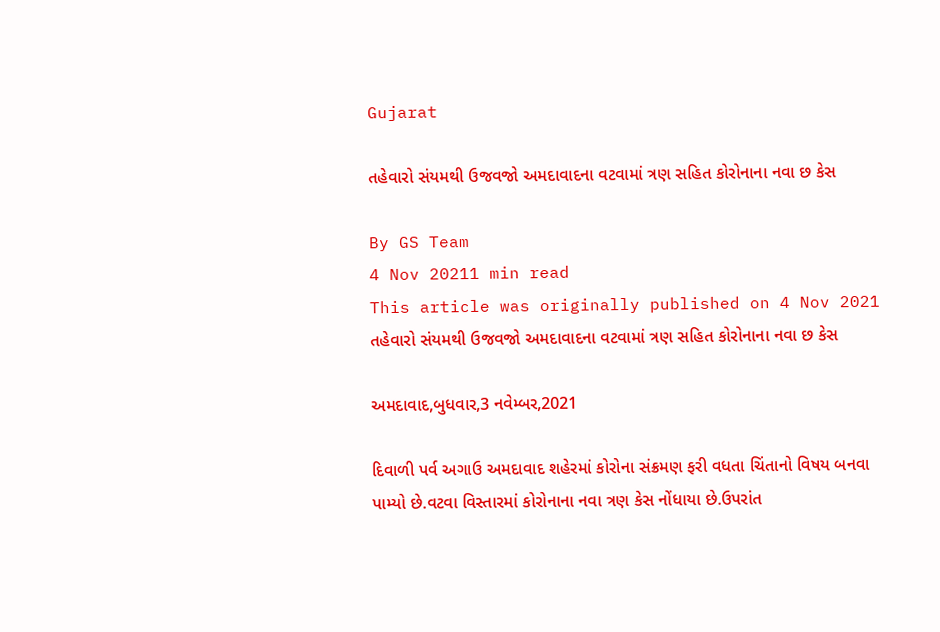Gujarat

તહેવારો સંયમથી ઉજવજો અમદાવાદના વટવામાં ત્રણ સહિત કોરોનાના નવા છ કેસ

By GS Team
4 Nov 20211 min read
This article was originally published on 4 Nov 2021
તહેવારો સંયમથી ઉજવજો અમદાવાદના વટવામાં ત્રણ સહિત કોરોનાના નવા છ કેસ

અમદાવાદ,બુધવાર,3 નવેમ્બર,2021

દિવાળી પર્વ અગાઉ અમદાવાદ શહેરમાં કોરોના સંક્રમણ ફરી વધતા ચિંતાનો વિષય બનવા પામ્યો છે.વટવા વિસ્તારમાં કોરોનાના નવા ત્રણ કેસ નોંધાયા છે.ઉપરાંત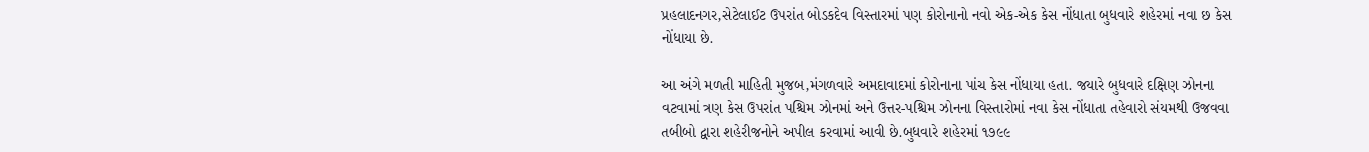પ્રહલાદનગર,સેટેલાઈટ ઉપરાંત બોડકદેવ વિસ્તારમાં પણ કોરોનાનો નવો એક-એક કેસ નોંધાતા બુધવારે શહેરમાં નવા છ કેસ નોંધાયા છે.

આ અંગે મળતી માહિતી મુજબ,મંગળવારે અમદાવાદમાં કોરોનાના પાંચ કેસ નોંધાયા હતા. જયારે બુધવારે દક્ષિણ ઝોનના વટવામાં ત્રણ કેસ ઉપરાંત પશ્ચિમ ઝોનમાં અને ઉત્તર-પશ્ચિમ ઝોનના વિસ્તારોમાં નવા કેસ નોંધાતા તહેવારો સંયમથી ઉજવવા તબીબો દ્વારા શહેરીજનોને અપીલ કરવામાં આવી છે.બુધવારે શહેરમાં ૧૭૯૯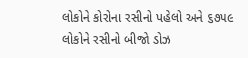લોકોને કોરોના રસીનો પહેલો અને ૬૭૫૯ લોકોને રસીનો બીજો ડોઝ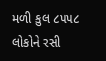મળી કુલ ૮૫૫૮ લોકોને રસી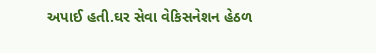અપાઈ હતી.ઘર સેવા વેકિસનેશન હેઠળ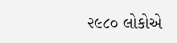૨૯૮૦ લોકોએ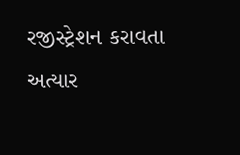રજીસ્ટ્રેશન કરાવતા અત્યાર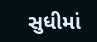સુધીમાં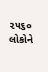૨૫૬૦ લોકોને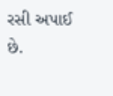રસી અપાઈ છે.